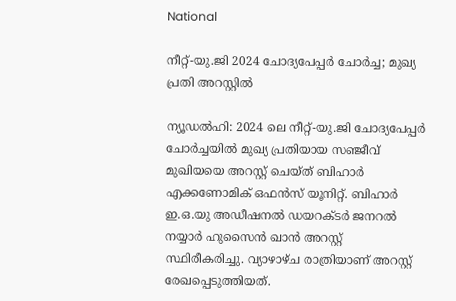National

നീറ്റ്-യു.ജി 2024 ചോദ്യപേപ്പര്‍ ചോര്‍ച്ച; മുഖ്യ പ്രതി അറസ്റ്റില്‍

ന്യൂഡല്‍ഹി: 2024 ലെ നീറ്റ്-യു.ജി ചോദ്യപേപ്പര്‍ ചോര്‍ച്ചയില്‍ മുഖ്യ പ്രതിയായ സഞ്ജീവ് മുഖിയയെ അറസ്റ്റ് ചെയ്ത് ബിഹാര്‍ എക്കണോമിക് ഒഫന്‍സ് യൂനിറ്റ്. ബിഹാര്‍ ഇ.ഒ.യു അഡീഷനല്‍ ഡയറക്ടര്‍ ജനറല്‍ നയ്യാര്‍ ഹുസൈന്‍ ഖാന്‍ അറസ്റ്റ് സ്ഥിരീകരിച്ചു. വ്യാഴാഴ്ച രാത്രിയാണ് അറസ്റ്റ് രേഖപ്പെടുത്തിയത്.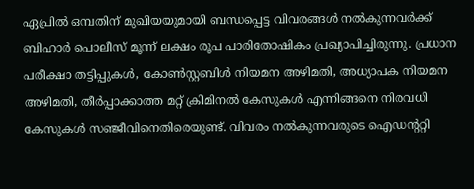ഏപ്രില്‍ ഒമ്പതിന് മുഖിയയുമായി ബന്ധപ്പെട്ട വിവരങ്ങള്‍ നല്‍കുന്നവര്‍ക്ക് ബിഹാര്‍ പൊലീസ് മൂന്ന് ലക്ഷം രൂപ പാരിതോഷികം പ്രഖ്യാപിച്ചിരുന്നു. പ്രധാന പരീക്ഷാ തട്ടിപ്പുകള്‍, കോണ്‍സ്റ്റബിള്‍ നിയമന അഴിമതി, അധ്യാപക നിയമന അഴിമതി, തീര്‍പ്പാക്കാത്ത മറ്റ് ക്രിമിനല്‍ കേസുകള്‍ എന്നിങ്ങനെ നിരവധി കേസുകള്‍ സഞ്ജീവിനെതിരെയുണ്ട്. വിവരം നല്‍കുന്നവരുടെ ഐഡന്ററ്റി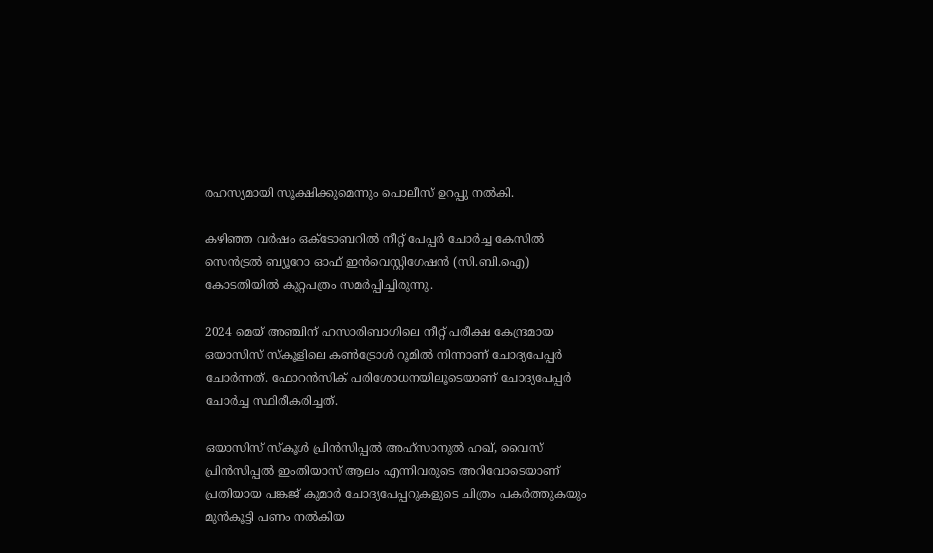രഹസ്യമായി സൂക്ഷിക്കുമെന്നും പൊലീസ് ഉറപ്പു നല്‍കി.

കഴിഞ്ഞ വര്‍ഷം ഒക്ടോബറില്‍ നീറ്റ് പേപ്പര്‍ ചോര്‍ച്ച കേസില്‍ സെന്‍ട്രല്‍ ബ്യൂറോ ഓഫ് ഇന്‍വെസ്റ്റിഗേഷന്‍ (സി.ബി.ഐ) കോടതിയില്‍ കുറ്റപത്രം സമര്‍പ്പിച്ചിരുന്നു.

2024 മെയ് അഞ്ചിന് ഹസാരിബാഗിലെ നീറ്റ് പരീക്ഷ കേന്ദ്രമായ ഒയാസിസ് സ്‌കൂളിലെ കണ്‍ട്രോള്‍ റൂമില്‍ നിന്നാണ് ചോദ്യപേപ്പര്‍ ചോര്‍ന്നത്. ഫോറന്‍സിക് പരിശോധനയിലൂടെയാണ് ചോദ്യപേപ്പര്‍ ചോര്‍ച്ച സ്ഥിരീകരിച്ചത്.

ഒയാസിസ് സ്‌കൂള്‍ പ്രിന്‍സിപ്പല്‍ അഹ്സാനുല്‍ ഹഖ്, വൈസ് പ്രിന്‍സിപ്പല്‍ ഇംതിയാസ് ആലം എന്നിവരുടെ അറിവോടെയാണ് പ്രതിയായ പങ്കജ് കുമാര്‍ ചോദ്യപേപ്പറുകളുടെ ചിത്രം പകര്‍ത്തുകയും മുന്‍കൂട്ടി പണം നല്‍കിയ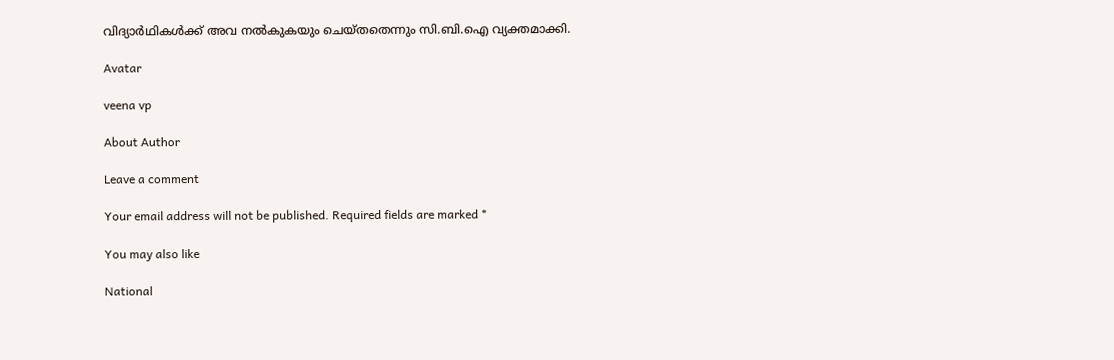വിദ്യാര്‍ഥികള്‍ക്ക് അവ നല്‍കുകയും ചെയ്തതെന്നും സി.ബി.ഐ വ്യക്തമാക്കി.

Avatar

veena vp

About Author

Leave a comment

Your email address will not be published. Required fields are marked *

You may also like

National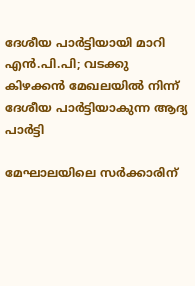ദേശീയ പാര്‍ട്ടിയായി മാറി എന്‍.പി.പി; വടക്കു കിഴക്കന്‍ മേഖലയില്‍ നിന്ന് ദേശീയ പാര്‍ട്ടിയാകുന്ന ആദ്യ പാര്‍ട്ടി

മേഘാലയിലെ സര്‍ക്കാരിന്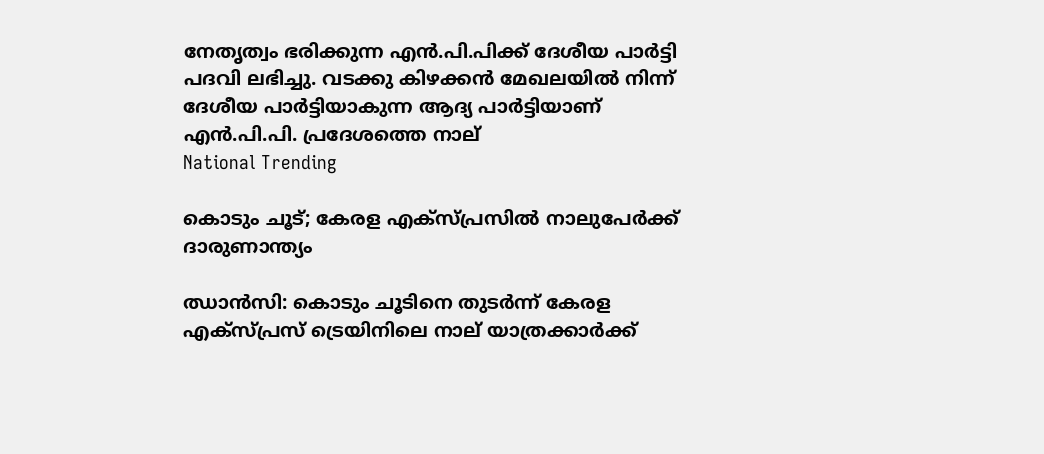നേതൃത്വം ഭരിക്കുന്ന എന്‍.പി.പിക്ക് ദേശീയ പാര്‍ട്ടി പദവി ലഭിച്ചു. വടക്കു കിഴക്കന്‍ മേഖലയില്‍ നിന്ന് ദേശീയ പാര്‍ട്ടിയാകുന്ന ആദ്യ പാര്‍ട്ടിയാണ് എന്‍.പി.പി. പ്രദേശത്തെ നാല്
National Trending

കൊടും ചൂട്; കേരള എക്‌സ്പ്രസില്‍ നാലുപേര്‍ക്ക് ദാരുണാന്ത്യം

ഝാന്‍സി: കൊടും ചൂടിനെ തുടര്‍ന്ന് കേരള എക്സ്പ്രസ് ട്രെയിനിലെ നാല് യാത്രക്കാര്‍ക്ക്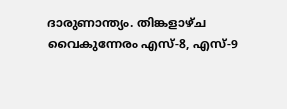ദാരുണാന്ത്യം. തിങ്കളാഴ്ച വൈകുന്നേരം എസ്-8, എസ്-9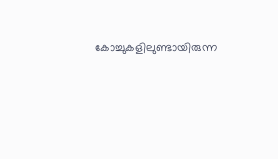കോച്ചുകളിലുണ്ടായിരുന്ന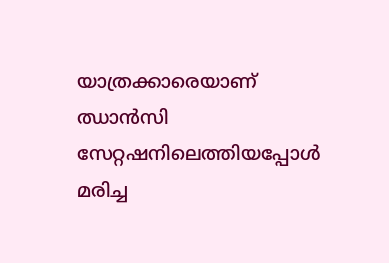യാത്രക്കാരെയാണ് ഝാന്‍സി സേറ്റഷനിലെത്തിയപ്പോള്‍ മരിച്ച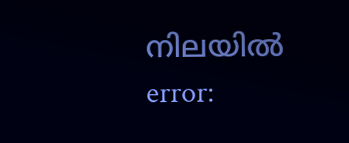നിലയില്‍
error: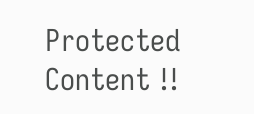Protected Content !!